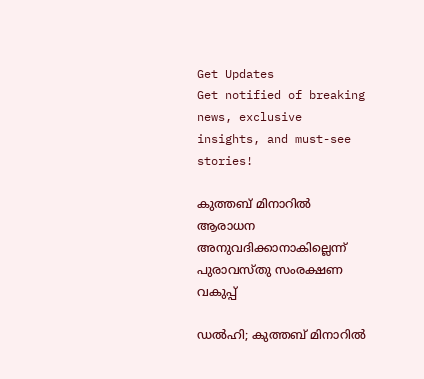Get Updates
Get notified of breaking news, exclusive insights, and must-see stories!

കുത്തബ് മിനാറിൽ ആരാധന അനുവദിക്കാനാകില്ലെന്ന് പുരാവസ്തു സംരക്ഷണ വകുപ്പ്

ഡൽഹി; കുത്തബ് മിനാറിൽ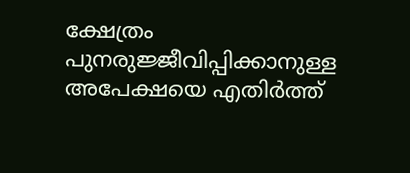ക്ഷേത്രം പുനരുജ്ജീവിപ്പിക്കാനുള്ള അപേക്ഷയെ എതിർത്ത്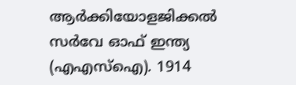ആർക്കിയോളജിക്കൽ സർവേ ഓഫ് ഇന്ത്യ (എഎസ്‌ഐ). 1914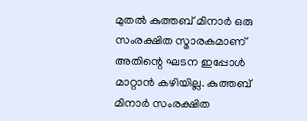മുതൽ കുത്തബ് മിനാർ ഒരു സംരക്ഷിത സ്മാരകമാണ് അതിന്റെ ഘടന ഇപ്പോൾ മാറ്റാൻ കഴിയില്ല. കുത്തബ് മിനാർ സംരക്ഷിത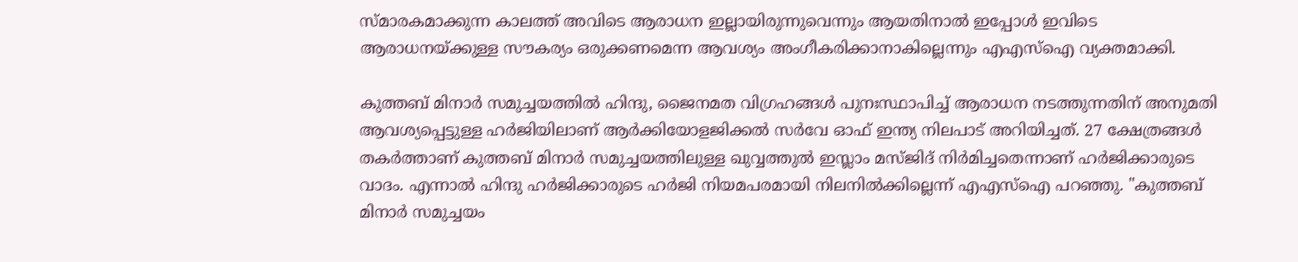സ്മാരകമാക്കുന്ന കാലത്ത് അവിടെ ആരാധന ഇല്ലായിരുന്നുവെന്നും ആയതിനാൽ ഇപ്പോൾ ഇവിടെ ആരാധനയ്ക്കുള്ള സൗകര്യം ഒരുക്കണമെന്ന ആവശ്യം അംഗീകരിക്കാനാകില്ലെന്നും എഎസ്ഐ വ്യക്തമാക്കി.

കുത്തബ് മിനാര്‍ സമുച്ചയത്തില്‍ ഹിന്ദു, ജൈനമത വിഗ്രഹങ്ങള്‍ പുനഃസ്ഥാപിച്ച് ആരാധന നടത്തുന്നതിന് അനുമതി ആവശ്യപ്പെട്ടുള്ള ഹര്‍ജിയിലാണ് ആർക്കിയോളജിക്കൽ സർവേ ഓഫ് ഇന്ത്യ നിലപാട് അറിയിച്ചത്. 27 ക്ഷേത്രങ്ങൾ തകര്‍ത്താണ് കുത്തബ് മിനാര്‍ സമുച്ചയത്തിലുള്ള ഖുവ്വത്തുല്‍ ഇസ്ലാം മസ്ജിദ് നിർമിച്ചതെന്നാണ് ഹര്‍ജിക്കാരുടെ വാദം. എന്നാൽ ഹിന്ദു ഹർജിക്കാരുടെ ഹർജി നിയമപരമായി നിലനിൽക്കില്ലെന്ന് എഎസ്ഐ പറഞ്ഞു. "കുത്തബ് മിനാർ സമുച്ചയം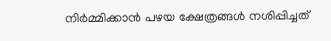നിർമ്മിക്കാൻ പഴയ ക്ഷേത്രങ്ങൾ നശിപ്പിച്ചത്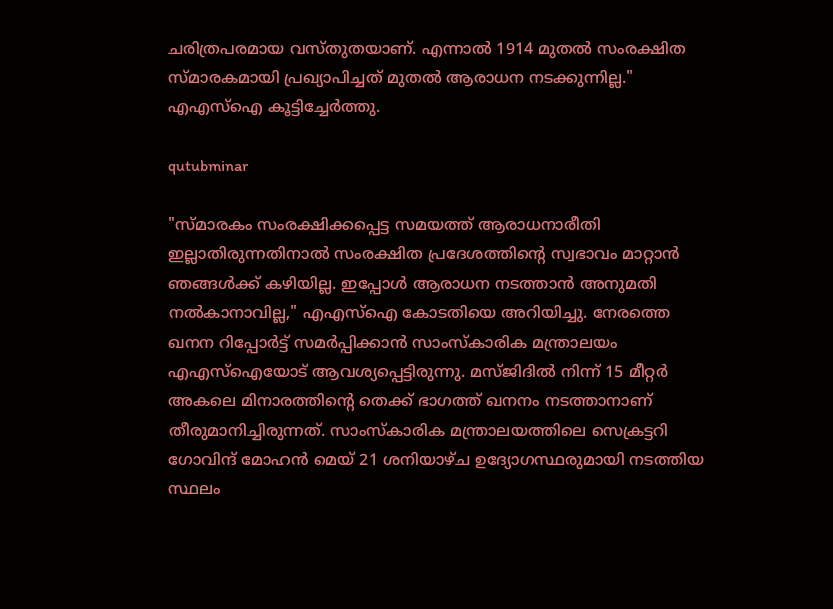ചരിത്രപരമായ വസ്തുതയാണ്. എന്നാൽ 1914 മുതൽ സംരക്ഷിത സ്മാരകമായി പ്രഖ്യാപിച്ചത് മുതൽ ആരാധന നടക്കുന്നില്ല." എഎസ്‌ഐ കൂട്ടിച്ചേർത്തു.

qutubminar

"സ്മാരകം സംരക്ഷിക്കപ്പെട്ട സമയത്ത് ആരാധനാരീതി ഇല്ലാതിരുന്നതിനാൽ സംരക്ഷിത പ്രദേശത്തിന്റെ സ്വഭാവം മാറ്റാൻ ഞങ്ങൾക്ക് കഴിയില്ല. ഇപ്പോൾ ആരാധന നടത്താൻ അനുമതി നൽകാനാവില്ല," എഎസ്ഐ കോടതിയെ അറിയിച്ചു. നേരത്തെ ഖനന റിപ്പോർട്ട് സമർപ്പിക്കാൻ സാംസ്കാരിക മന്ത്രാലയം എഎസ്ഐയോട് ആവശ്യപ്പെട്ടിരുന്നു. മസ്ജിദിൽ നിന്ന് 15 മീറ്റർ അകലെ മിനാരത്തിന്റെ തെക്ക് ഭാഗത്ത് ഖനനം നടത്താനാണ് തീരുമാനിച്ചിരുന്നത്. സാംസ്കാരിക മന്ത്രാലയത്തിലെ സെക്രട്ടറി ഗോവിന്ദ് മോഹൻ മെയ് 21 ശനിയാഴ്ച ഉദ്യോഗസ്ഥരുമായി നടത്തിയ സ്ഥലം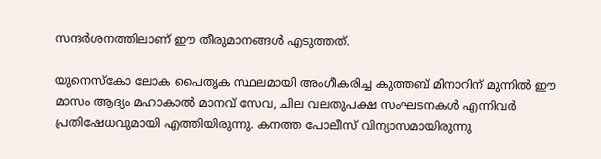സന്ദർശനത്തിലാണ് ഈ തീരുമാനങ്ങൾ എടുത്തത്.

യുനെസ്കോ ലോക പൈതൃക സ്ഥലമായി അംഗീകരിച്ച കുത്തബ് മിനാറിന് മുന്നിൽ ഈ മാസം ആദ്യം മഹാകാൽ മാനവ് സേവ, ചില വലതുപക്ഷ സംഘടനകൾ എന്നിവർ പ്രതിഷേധവുമായി എത്തിയിരുന്നു. കനത്ത പോലീസ് വിന്യാസമായിരുന്നു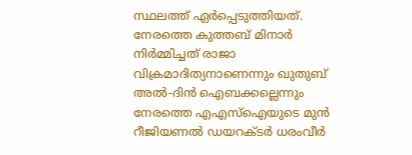സ്ഥലത്ത് ഏർപ്പെടുത്തിയത്. നേരത്തെ കുത്തബ് മിനാർ നിർമ്മിച്ചത് രാജാ വിക്രമാദിത്യനാണെന്നും ഖുതുബ് അൽ-ദിൻ ഐബക്കല്ലെന്നും നേരത്തെ എഎസ്‌ഐയുടെ മുൻ റീജിയണൽ ഡയറക്ടർ ധരംവീർ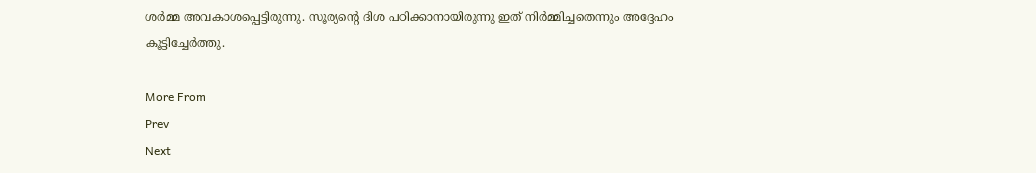ശർമ്മ അവകാശപ്പെട്ടിരുന്നു. സൂര്യന്റെ ദിശ പഠിക്കാനായിരുന്നു ഇത് നിർമ്മിച്ചതെന്നും അദ്ദേഹം കൂട്ടിച്ചേർത്തു.

More From
Prev
Next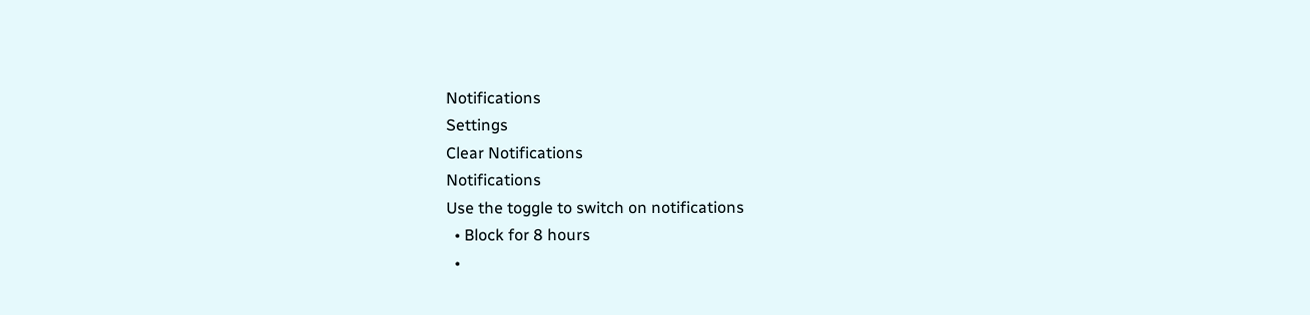Notifications
Settings
Clear Notifications
Notifications
Use the toggle to switch on notifications
  • Block for 8 hours
  •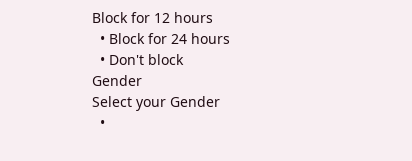Block for 12 hours
  • Block for 24 hours
  • Don't block
Gender
Select your Gender
  •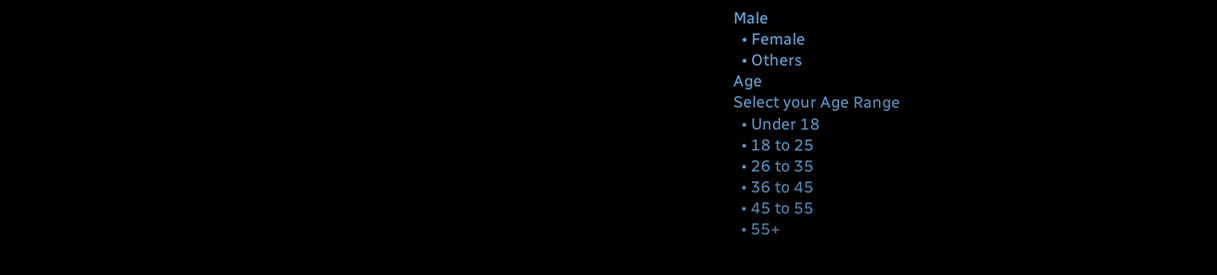Male
  • Female
  • Others
Age
Select your Age Range
  • Under 18
  • 18 to 25
  • 26 to 35
  • 36 to 45
  • 45 to 55
  • 55+